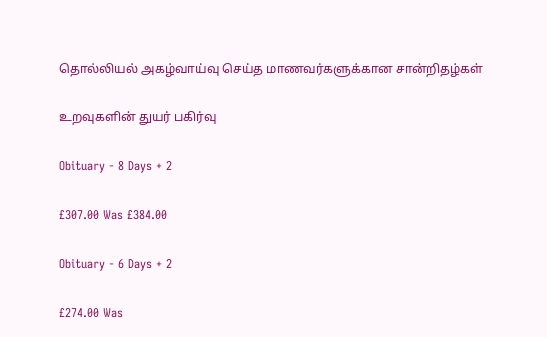தொல்லியல் அகழ்வாய்வு செய்த மாணவர்களுக்கான சான்றிதழ்கள்

உறவுகளின் துயர் பகிர்வு

Obituary - 8 Days + 2

£307.00 Was £384.00

Obituary - 6 Days + 2

£274.00 Was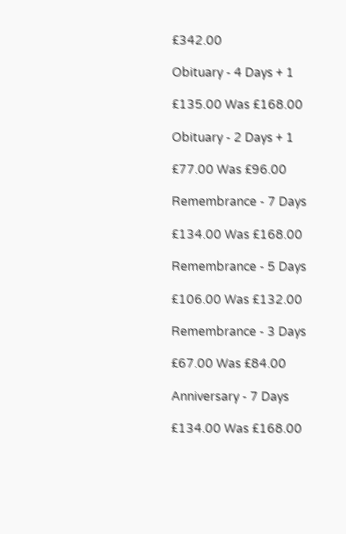£342.00

Obituary - 4 Days + 1

£135.00 Was £168.00

Obituary - 2 Days + 1

£77.00 Was £96.00

Remembrance - 7 Days

£134.00 Was £168.00

Remembrance - 5 Days

£106.00 Was £132.00

Remembrance - 3 Days

£67.00 Was £84.00

Anniversary - 7 Days

£134.00 Was £168.00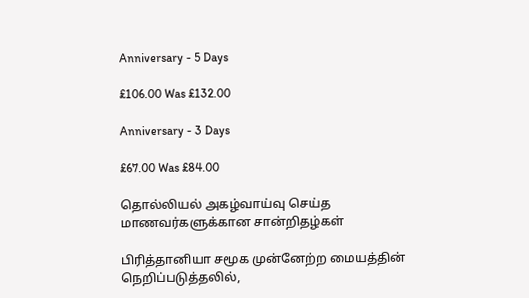Anniversary - 5 Days

£106.00 Was £132.00

Anniversary - 3 Days

£67.00 Was £84.00

தொல்லியல் அகழ்வாய்வு செய்த மாணவர்களுக்கான சான்றிதழ்கள்

பிரித்தானியா சமூக முன்னேற்ற மையத்தின் நெறிப்படுத்தலில்,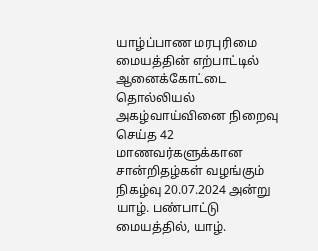யாழ்ப்பாண மரபுரிமை மையத்தின் எற்பாட்டில் ஆனைக்கோட்டை தொல்லியல் அகழ்வாய்வினை நிறைவு செய்த 42 மாணவர்களுக்கான சான்றிதழ்கள் வழங்கும் நிகழ்வு 20.07.2024 அன்று யாழ். பண்பாட்டு மையத்தில், யாழ்.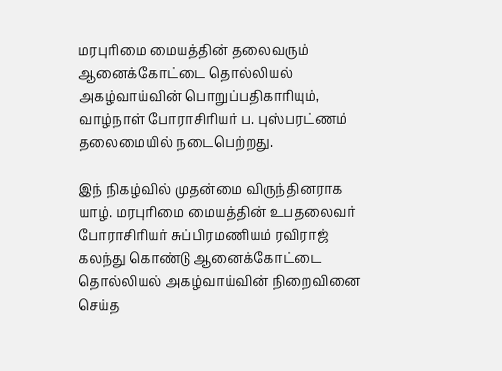மரபுரிமை மையத்தின் தலைவரும் ஆனைக்கோட்டை தொல்லியல் அகழ்வாய்வின் பொறுப்பதிகாரியும், வாழ்நாள் போராசிரியர் ப. புஸ்பரட்ணம் தலைமையில் நடைபெற்றது.

இந் நிகழ்வில் முதன்மை விருந்தினராக யாழ். மரபுரிமை மையத்தின் உபதலைவர் போராசிரியர் சுப்பிரமணியம் ரவிராஜ் கலந்து கொண்டு ஆனைக்கோட்டை தொல்லியல் அகழ்வாய்வின் நிறைவினை செய்த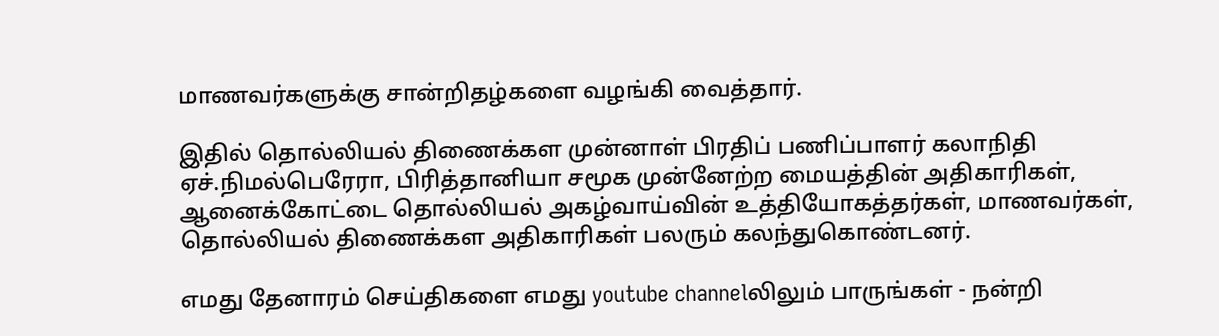மாணவர்களுக்கு சான்றிதழ்களை வழங்கி வைத்தார்.

இதில் தொல்லியல் திணைக்கள முன்னாள் பிரதிப் பணிப்பாளர் கலாநிதி ஏச்.நிமல்பெரேரா, பிரித்தானியா சமூக முன்னேற்ற மையத்தின் அதிகாரிகள், ஆனைக்கோட்டை தொல்லியல் அகழ்வாய்வின் உத்தியோகத்தர்கள், மாணவர்கள், தொல்லியல் திணைக்கள அதிகாரிகள் பலரும் கலந்துகொண்டனர்.

எமது தேனாரம் செய்திகளை எமது youtube channelலிலும் பாருங்கள் - நன்றி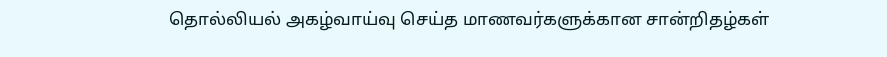தொல்லியல் அகழ்வாய்வு செய்த மாணவர்களுக்கான சான்றிதழ்கள்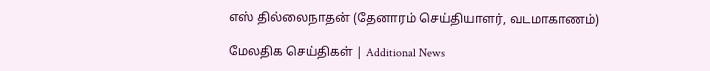எஸ் தில்லைநாதன் (தேனாரம் செய்தியாளர், வடமாகாணம்)

மேலதிக செய்திகள் | Additional News